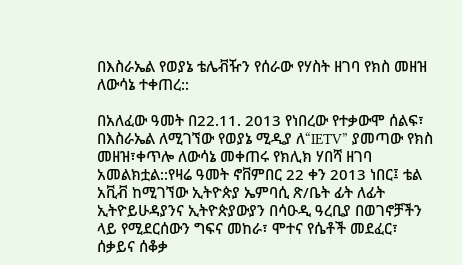በእስራኤል የወያኔ ቴሌቭዥን የሰራው የሃስት ዘገባ የክስ መዘዝ ለውሳኔ ተቀጠረ::

በአለፈው ዓመት በ22.11. 2013 የነበረው የተቃውሞ ሰልፍ፣ በእስራኤል ለሚገኘው የወያኔ ሚዲያ ለ“IETV” ያመጣው የክስ መዘዝ፣ቀጥሎ ለውሳኔ መቀጠሩ የክሊክ ሃበሻ ዘገባ አመልክቷል::የዛሬ ዓመት ኖቨምበር 22 ቀን 2013 ነበር፤ ቴል አቪቭ ከሚገኘው ኢትዮጵያ ኤምባሲ ጽ/ቤት ፊት ለፊት ኢትዮይሁዳያንና ኢትዮጵያውያን በሳዑዲ ዓረቢያ በወገኖቻችን ላይ የሚደርሰውን ግፍና መከራ፣ ሞተና የሴቶች መደፈር፣ ሰቃይና ሰቆቃ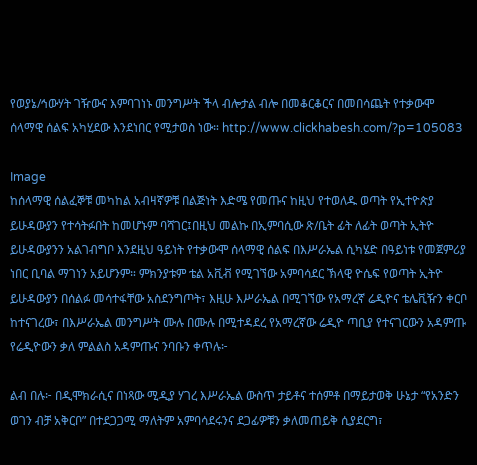የወያኔ/ኅውሃት ገዥውና እምባገነኑ መንግሥት ችላ ብሎታል ብሎ በመቆርቆርና በመበሳጨት የተቃውሞ ሰላማዊ ሰልፍ አካሂደው እንደነበር የሚታወስ ነው። http://www.clickhabesh.com/?p=105083

Image
ከሰላማዊ ሰልፈኞቹ መካከል አብዛኛዎቹ በልጅነት እድሜ የመጡና ከዚህ የተወለዱ ወጣት የኢተዮጵያ ይሁዳውያን የተሳትፉበት ከመሆኑም ባሻገር፤በዚህ መልኩ በኢምባሲው ጽ/ቤት ፊት ለፊት ወጣት ኢትዮ ይሁዳውያንን አልገብግቦ እንደዚህ ዓይነት የተቃውሞ ሰላማዊ ሰልፍ በእሥራኤል ሲካሄድ በዓይነቱ የመጀምሪያ ነበር ቢባል ማገነን አይሆንም። ምክንያቱም ቴል አቪቭ የሚገኘው አምባሳደር ኽላዊ ዮሴፍ የወጣት ኢትዮ ይሁዳውያን በሰልፉ መሳተፋቸው አስደንግጦት፣ እዚሁ እሥራኤል በሚገኘው የአማረኛ ሬዲዮና ቴሌቪዥን ቀርቦ ከተናገረው፣ በእሥራኤል መንግሥት ሙሉ በሙሉ በሚተዳደረ የአማረኛው ሬዲዮ ጣቢያ የተናገርውን አዳምጡ የሬዲዮውን ቃለ ምልልስ አዳምጡና ንባቡን ቀጥሉ፦

ልብ በሉ፦ በዲሞክራሲና በነጻው ሚዲያ ሃገረ እሥራኤል ውስጥ ታይቶና ተሰምቶ በማይታወቅ ሁኔታ “የአንድን ወገን ብቻ አቅርቦ” በተደጋጋሚ ማለትም አምባሳደሩንና ደጋፊዎቹን ቃለመጠይቅ ሲያደርግ፣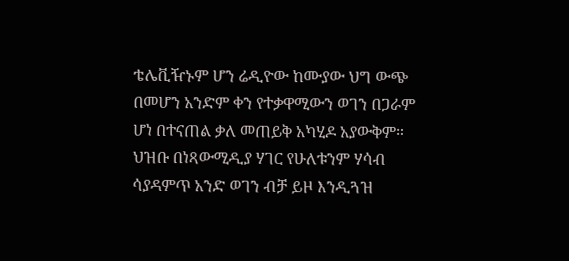ቴሌቪዥኑም ሆን ሬዲዮው ከሙያው ህግ ውጭ በመሆን አንድም ቀን የተቃዋሚውን ወገን በጋራም ሆነ በተናጠል ቃለ መጠይቅ አካሂዶ አያውቅም። ህዝቡ በነጻውሚዲያ ሃገር የሁለቱንም ሃሳብ ሳያዳምጥ አንድ ወገን ብቻ ይዞ እንዲጓዝ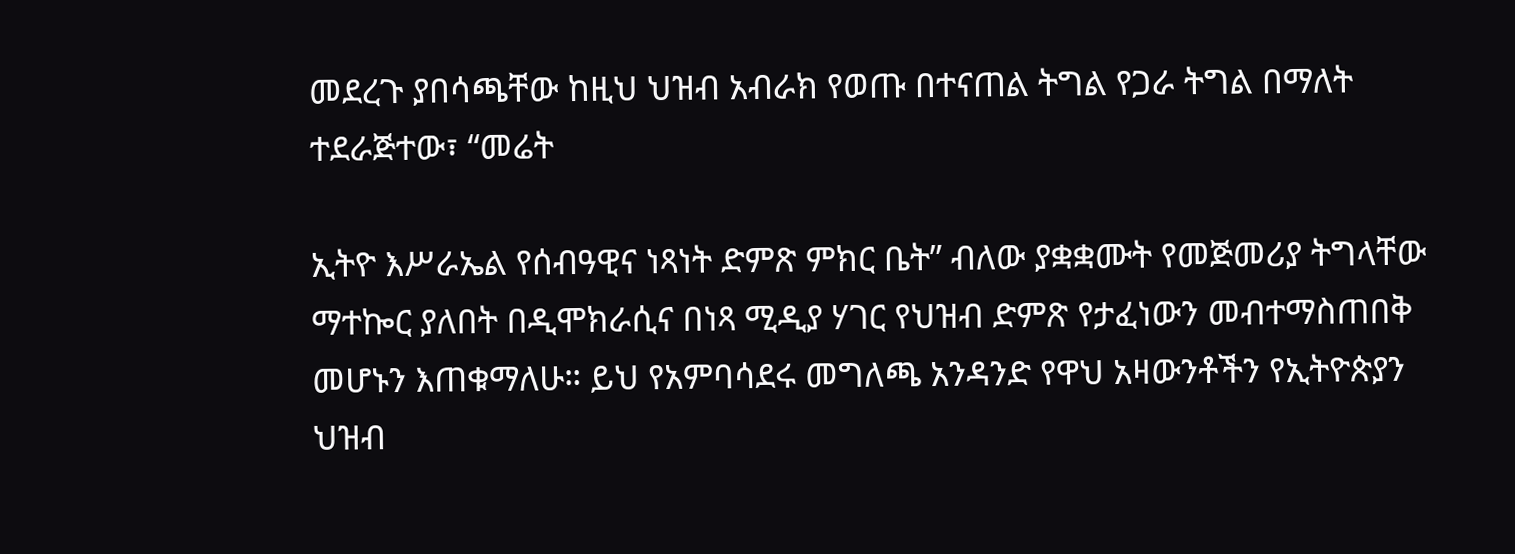መደረጉ ያበሳጫቸው ከዚህ ህዝብ አብራክ የወጡ በተናጠል ትግል የጋራ ትግል በማለት ተደራጅተው፣ “መሬት

ኢትዮ እሥራኤል የሰብዓዊና ነጻነት ድምጽ ምክር ቤት” ብለው ያቋቋሙት የመጅመሪያ ትግላቸው ማተኰር ያለበት በዲሞክራሲና በነጻ ሚዲያ ሃገር የህዝብ ድምጽ የታፈነውን መብተማስጠበቅ መሆኑን እጠቁማለሁ። ይህ የአምባሳደሩ መግለጫ አንዳንድ የዋህ አዛውንቶችን የኢትዮጵያን ህዝብ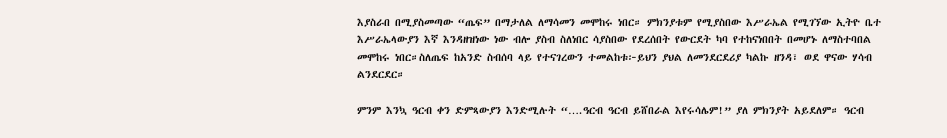እያስራበ በሚያስመጣው “ጤፍ” በማታለል ለማሳመን መሞከሩ ነበር። ምክንያቱም የሚያስበው እሥራኤል የሚገኘው ኢትዮ ቤተ እሥራኤላውያን እኛ እንዳዘዝነው ነው ብሎ ያስብ ስለነበር ሳያስበው የደረሰበት የውርደት ካባ የተከናነበበት በመሆኑ ለማስተባበል መሞከሩ ነበር።ስለጤፍ ከአንድ ስብሰባ ላይ የተናገረውን ተመልከቱ፦ይህን ያህል ለመንደርደሪያ ካልኩ ዘንዳ፣ ወደ ዋናው ሃሳብ ልንደርደር።

ምንም እንኳ ዓርብ ቀን ድምጻውያን እንድሚሉት “….ዓርብ ዓርብ ይሸበራል እየሩሳሌም!” ያለ ምክንያት አይደለም። ዓርብ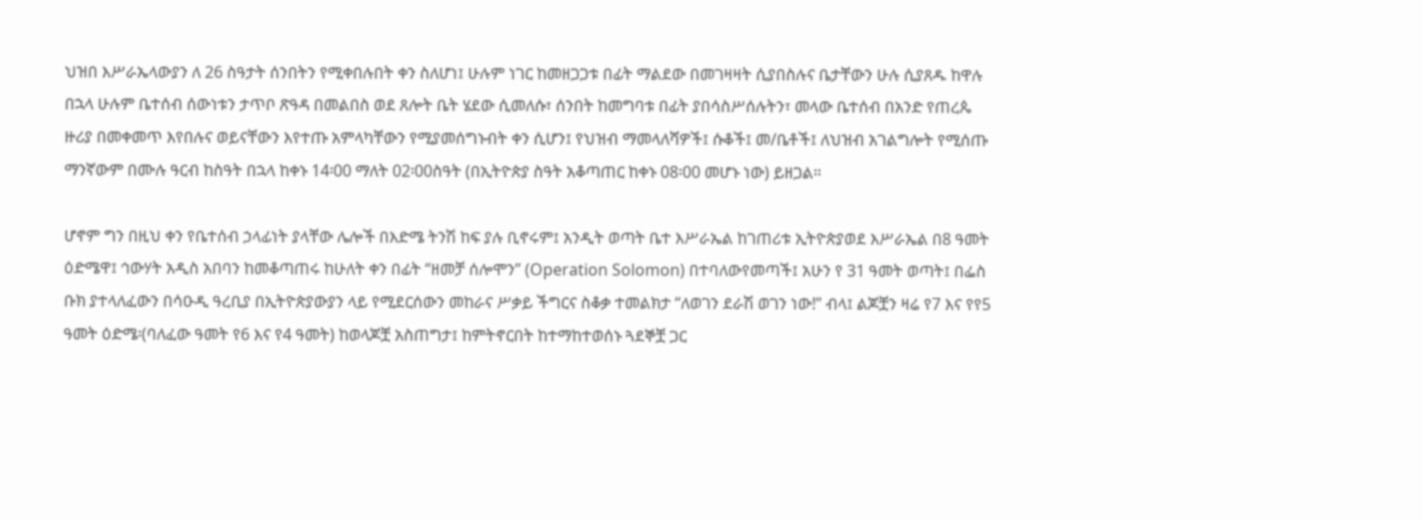ህዝበ እሥራኤላውያን ለ 26 ስዓታት ሰንበትን የሚቀበሉበት ቀን ስለሆነ፤ ሁሉም ነገር ከመዘጋጋቱ በፊት ማልደው በመገዛዛት ሲያበስሉና ቤታቸውን ሁሉ ሲያጸዱ ከዋሉ በኋላ ሁሉም ቤተሰብ ሰውነቱን ታጥቦ ጽዓዳ በመልበስ ወደ ጸሎት ቤት ሄደው ሲመለሱ፣ ሰንበት ከመግባቱ በፊት ያበሳስሥሰሉትን፣ መላው ቤተሰብ በአንድ የጠረጴ ዙሪያ በመቀመጥ እየበሉና ወይናቸውን እየተጡ አምላካቸውን የሚያመሰግኑብት ቀን ሲሆን፤ የህዝብ ማመላለሻዎች፤ ሱቆች፤ መ/ቤቶች፤ ለህዝብ አገልግሎት የሚሰጡ ማንኛውም በሙሉ ዓርብ ከስዓት በኋላ ከቀኑ 14፡00 ማለት 02፡00ስዓት (በኢትዮጵያ ስዓት አቆጣጠር ከቀኑ 08፡00 መሆኑ ነው) ይዘጋል።

ሆኖም ግን በዚህ ቀን የቤተሰብ ኃላፊነት ያላቸው ሌሎች በእድሜ ትንሽ ከፍ ያሉ ቢኖሩም፤ አንዲት ወጣት ቤተ እሥራኤል ከገጠሪቱ ኢትዮጵያወደ እሥራኤል በ8 ዓመት ዕድሜዋ፤ ኅውሃት አዲስ አበባን ከመቆጣጠሩ ከሁለት ቀን በፊት “ዘመቻ ሰሎሞን” (Operation Solomon) በተባለውየመጣች፤ አሁን የ 31 ዓመት ወጣት፤ በፌስ ቡክ ያተላለፈውን በሳዑዲ ዓረቢያ በኢትዮጵያውያን ላይ የሚደርሰውን መከራና ሥቃይ ችግርና ስቆቃ ተመልክታ “ለወገን ደራሽ ወገን ነው!” ብላ፤ ልጆቿን ዛሬ የ7 እና የየ5 ዓመት ዕድሜ፡(ባለፈው ዓመት የ6 እና የ4 ዓመት) ከወላጆቿ አስጠግታ፤ ከምትኖርበት ከተማከተወሰኑ ጓደኞቿ ጋር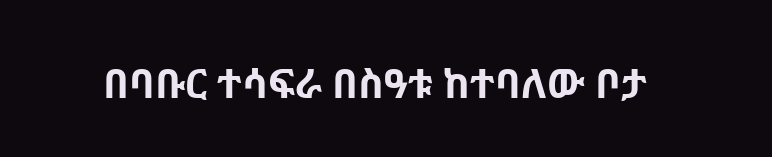በባቡር ተሳፍራ በስዓቱ ከተባለው ቦታ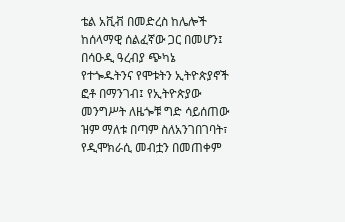ቴል አቪቭ በመድረስ ከሌሎች ከሰላማዊ ሰልፈኛው ጋር በመሆን፤ በሳዑዲ ዓረብያ ጭካኔ የተጐዱትንና የሞቱትን ኢትዮጵያኖች ፎቶ በማንገብ፤ የኢትዮጵያው መንግሥት ለዜጐቹ ግድ ሳይሰጠው ዝም ማለቱ በጣም ስለአንገበገባት፣ የዲሞክራሲ መብቷን በመጠቀም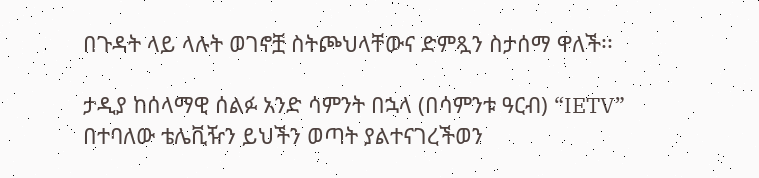በጉዳት ላይ ላሉት ወገኖቿ ስትጮህላቸውና ድምጿን ስታሰማ ዋለች፡፡

ታዲያ ከሰላማዊ ሰልፉ አንድ ሳምንት በኋላ (በሳምንቱ ዓርብ) “IETV” በተባለው ቴሌቪዥን ይህችን ወጣት ያልተናገረችወን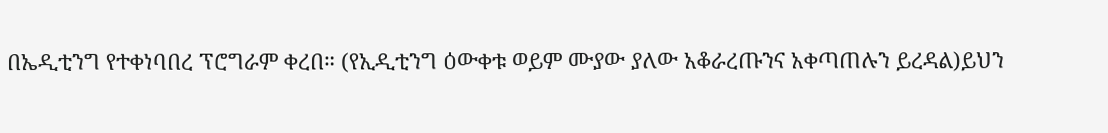በኤዲቲንግ የተቀነባበረ ፕሮግራም ቀረበ። (የኢዲቲንግ ዕውቀቱ ወይም ሙያው ያለው አቆራረጡንና አቀጣጠሉን ይረዳል)ይህን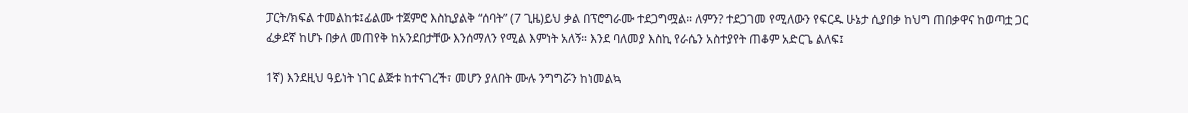ፓርት/ክፍል ተመልከቱ፤ፊልሙ ተጀምሮ እስኪያልቅ “ሰባት” (7 ጊዜ)ይህ ቃል በፕሮግራሙ ተደጋግሟል። ለምን? ተደጋገመ የሚለውን የፍርዱ ሁኔታ ሲያበቃ ከህግ ጠበቃዋና ከወጣቷ ጋር ፈቃደኛ ከሆኑ በቃለ መጠየቅ ከአንደበታቸው እንሰማለን የሚል እምነት አለኝ። እንደ ባለመያ እስኪ የራሴን አስተያየት ጠቆም አድርጌ ልለፍ፤

1ኛ) እንደዚህ ዓይነት ነገር ልጅቱ ከተናገረች፣ መሆን ያለበት ሙሉ ንግግሯን ከነመልኳ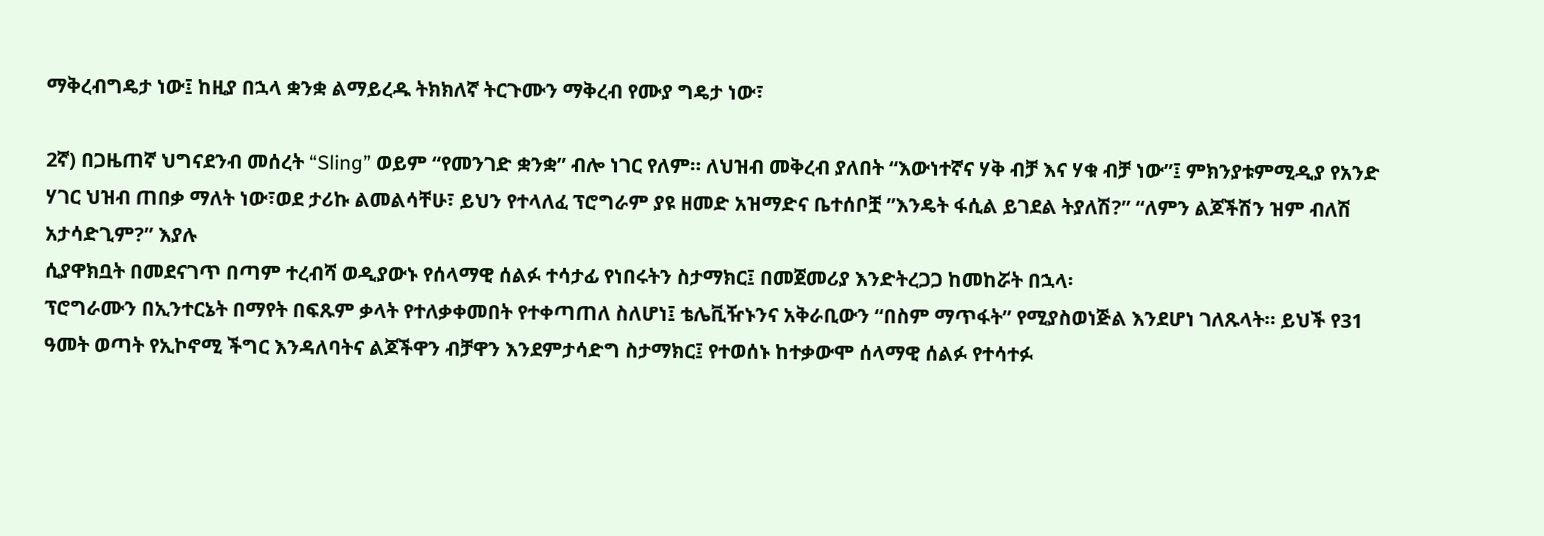ማቅረብግዴታ ነው፤ ከዚያ በኋላ ቋንቋ ልማይረዱ ትክክለኛ ትርጉሙን ማቅረብ የሙያ ግዴታ ነው፣

2ኛ) በጋዜጠኛ ህግናደንብ መሰረት “Sling” ወይም “የመንገድ ቋንቋ” ብሎ ነገር የለም። ለህዝብ መቅረብ ያለበት “እውነተኛና ሃቅ ብቻ እና ሃቁ ብቻ ነው”፤ ምክንያቱምሚዲያ የአንድ ሃገር ህዝብ ጠበቃ ማለት ነው፣ወደ ታሪኩ ልመልሳቸሁ፣ ይህን የተላለፈ ፕሮግራም ያዩ ዘመድ አዝማድና ቤተሰቦቿ ”እንዴት ፋሲል ይገደል ትያለሽ?” “ለምን ልጆችሽን ዝም ብለሽ አታሳድጊም?” እያሉ
ሲያዋክቧት በመደናገጥ በጣም ተረብሻ ወዲያውኑ የሰላማዊ ሰልፉ ተሳታፊ የነበሩትን ስታማክር፤ በመጀመሪያ እንድትረጋጋ ከመከሯት በኋላ፡
ፕሮግራሙን በኢንተርኔት በማየት በፍጹም ቃላት የተለቃቀመበት የተቀጣጠለ ስለሆነ፤ ቴሌቪዥኑንና አቅራቢውን “በስም ማጥፋት” የሚያስወነጅል እንደሆነ ገለጹላት። ይህች የ31 ዓመት ወጣት የኢኮኖሚ ችግር እንዳለባትና ልጆችዋን ብቻዋን እንደምታሳድግ ስታማክር፤ የተወሰኑ ከተቃውሞ ሰላማዊ ሰልፉ የተሳተፉ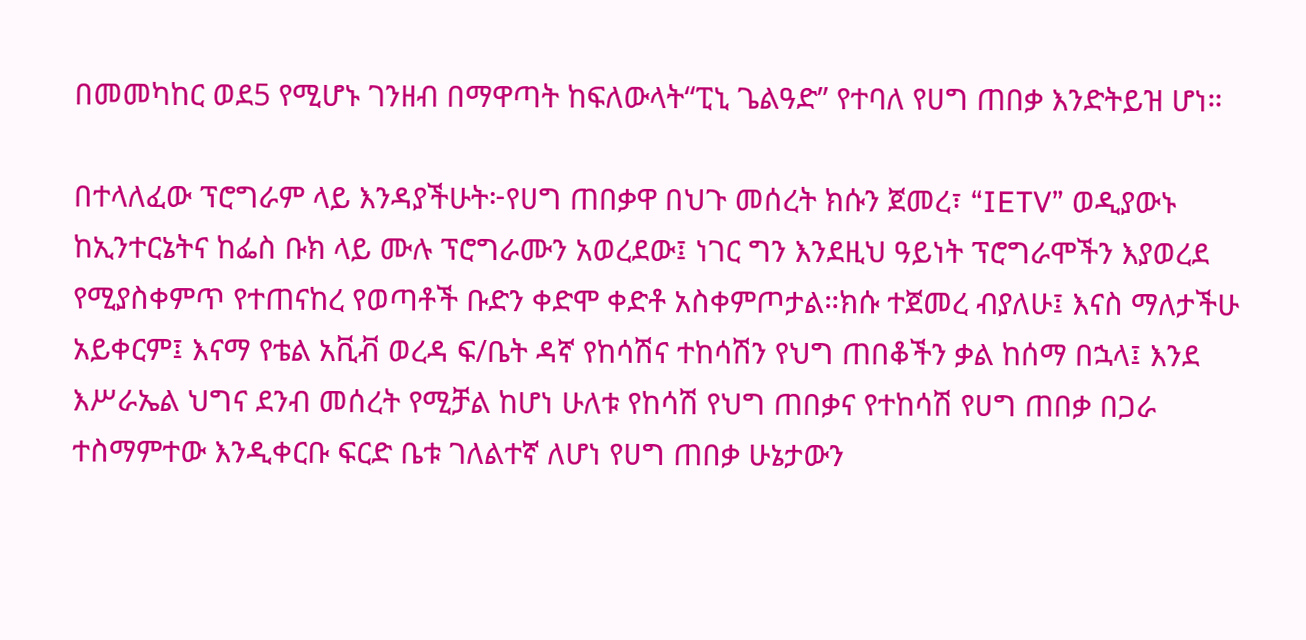በመመካከር ወደ5 የሚሆኑ ገንዘብ በማዋጣት ከፍለውላት“ፒኒ ጌልዓድ” የተባለ የሀግ ጠበቃ እንድትይዝ ሆነ።

በተላለፈው ፕሮግራም ላይ እንዳያችሁት፦የሀግ ጠበቃዋ በህጉ መሰረት ክሱን ጀመረ፣ “IETV” ወዲያውኑ ከኢንተርኔትና ከፌስ ቡክ ላይ ሙሉ ፕሮግራሙን አወረደው፤ ነገር ግን እንደዚህ ዓይነት ፕሮግራሞችን እያወረደ የሚያስቀምጥ የተጠናከረ የወጣቶች ቡድን ቀድሞ ቀድቶ አስቀምጦታል።ክሱ ተጀመረ ብያለሁ፤ እናስ ማለታችሁ አይቀርም፤ እናማ የቴል አቪቭ ወረዳ ፍ/ቤት ዳኛ የከሳሽና ተከሳሽን የህግ ጠበቆችን ቃል ከሰማ በኋላ፤ እንደ እሥራኤል ህግና ደንብ መሰረት የሚቻል ከሆነ ሁለቱ የከሳሽ የህግ ጠበቃና የተከሳሽ የሀግ ጠበቃ በጋራ ተስማምተው እንዲቀርቡ ፍርድ ቤቱ ገለልተኛ ለሆነ የሀግ ጠበቃ ሁኔታውን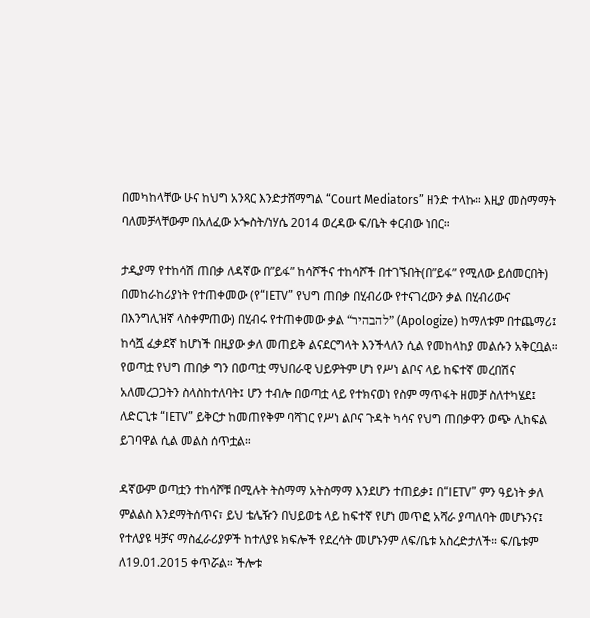በመካከላቸው ሁና ከህግ አንጻር እንድታሸማግል “Court Mediators” ዘንድ ተላኩ። እዚያ መስማማት ባለመቻላቸውም በአለፈው ኦጐስት/ነሃሴ 2014 ወረዳው ፍ/ቤት ቀርብው ነበር።

ታዲያማ የተከሳሽ ጠበቃ ለዳኛው በ”ይፋ” ከሳሾችና ተከሳሾች በተገኙበት(በ”ይፋ” የሚለው ይሰመርበት) በመከራከሪያነት የተጠቀመው (የ“IETV” የህግ ጠበቃ በሂብሪው የተናገረውን ቃል በሂብሪውና በእንግሊዝኛ ላስቀምጠው) በሂብሩ የተጠቀመው ቃል “להבהיר” (Apologize) ከማለቱም በተጨማሪ፤ ከሳሿ ፈቃደኛ ከሆነች በዚያው ቃለ መጠይቅ ልናደርግላት እንችላለን ሲል የመከላከያ መልሱን አቅርቧል። የወጣቷ የህግ ጠበቃ ግን በወጣቷ ማህበራዊ ህይዎትም ሆነ የሥነ ልቦና ላይ ከፍተኛ መረበሽና አለመረጋጋትን ስላስከተለባት፤ ሆን ተብሎ በወጣቷ ላይ የተክናወነ የስም ማጥፋት ዘመቻ ስለተካሄደ፤ ለድርጊቱ “IETV” ይቅርታ ከመጠየቅም ባሻገር የሥነ ልቦና ጉዳት ካሳና የህግ ጠበቃዋን ወጭ ሊከፍል ይገባዋል ሲል መልስ ሰጥቷል።

ዳኛውም ወጣቷን ተከሳሾቹ በሚሉት ትስማማ አትስማማ እንደሆን ተጠይቃ፤ በ“IETV” ምን ዓይነት ቃለ ምልልስ እንደማትሰጥና፣ ይህ ቴሌዥን በህይወቴ ላይ ከፍተኛ የሆነ መጥፎ አሻራ ያጣለባት መሆኑንና፤ የተለያዩ ዛቻና ማስፈራሪያዎች ከተለያዩ ክፍሎች የደረሳት መሆኑንም ለፍ/ቤቱ አስረድታለች። ፍ/ቤቱም ለ19.01.2015 ቀጥሯል። ችሎቱ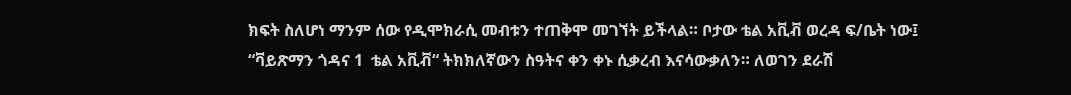ክፍት ስለሆነ ማንም ሰው የዲሞክራሲ መብቱን ተጠቅሞ መገኘት ይችላል። ቦታው ቴል አቪቭ ወረዳ ፍ/ቤት ነው፤ “ቫይጽማን ጎዳና 1  ቴል አቪቭ“ ትክክለኛውን ስዓትና ቀን ቀኑ ሲቃረብ እናሳውቃለን። ለወገን ደራሽ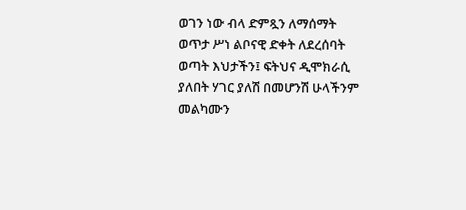ወገን ነው ብላ ድምጿን ለማሰማት ወጥታ ሥነ ልቦናዊ ድቀት ለደረሰባት ወጣት እህታችን፤ ፍትህና ዲሞክራሲ ያለበት ሃገር ያለሽ በመሆንሽ ሁላችንም መልካሙን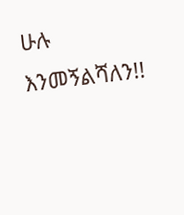ሁሉ እንመኝልሻለን!!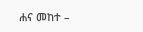ሐና መከተ –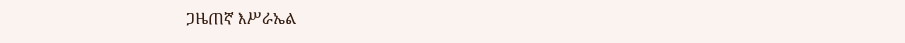ጋዜጠኛ እሥራኤል